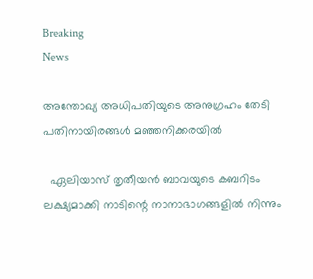Breaking
News

അന്തോഖ്യ അധിപതിയുടെ അനുഗ്രഹം തേടി പതിനായിരങ്ങള്‍ മഞ്ഞനിക്കരയില്‍

  ഏലിയാസ്‌ തൃതീയന്‍ ബാവയുടെ കബറിടം ലക്ഷ്യമാക്കി നാടിന്റെ നാനാഭാഗങ്ങളില്‍ നിന്നും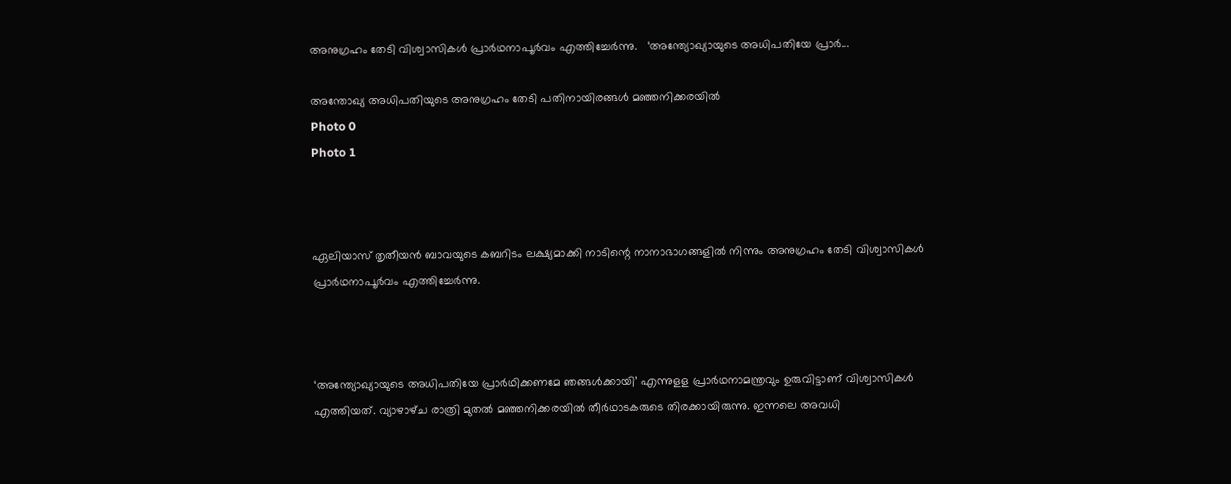അനുഗ്രഹം തേടി വിശ്വാസികള്‍ പ്രാര്‍ഥനാപൂര്‍വം എത്തിച്ചേര്‍ന്നു.   ‘അന്ത്യോഖ്യായുടെ അധിപതിയേ പ്രാര്‍...

അന്തോഖ്യ അധിപതിയുടെ അനുഗ്രഹം തേടി പതിനായിരങ്ങള്‍ മഞ്ഞനിക്കരയില്‍
Photo 0
Photo 1



ഏലിയാസ്‌ തൃതീയന്‍ ബാവയുടെ കബറിടം ലക്ഷ്യമാക്കി നാടിന്റെ നാനാഭാഗങ്ങളില്‍ നിന്നും അനുഗ്രഹം തേടി വിശ്വാസികള്‍ പ്രാര്‍ഥനാപൂര്‍വം എത്തിച്ചേര്‍ന്നു.



‘അന്ത്യോഖ്യായുടെ അധിപതിയേ പ്രാര്‍ഥിക്കണമേ ഞങ്ങള്‍ക്കായി’ എന്നുളള പ്രാര്‍ഥനാമന്ത്രവും ഉരുവിട്ടാണ്‌ വിശ്വാസികള്‍ എത്തിയത്‌. വ്യാഴാഴ്‌ച രാത്രി മുതല്‍ മഞ്ഞനിക്കരയില്‍ തീര്‍ഥാടകരുടെ തിരക്കായിരുന്നു. ഇന്നലെ അവധി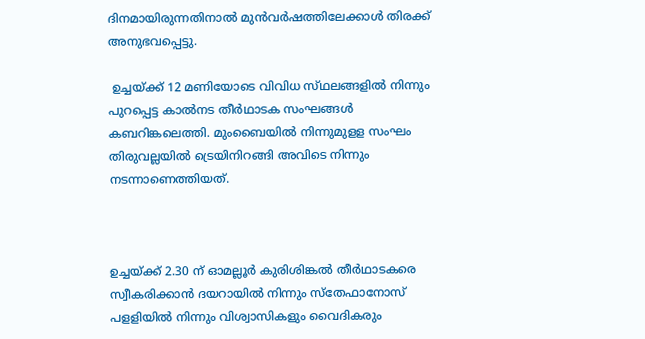ദിനമായിരുന്നതിനാല്‍ മുന്‍വര്‍ഷത്തിലേക്കാള്‍ തിരക്ക്‌ അനുഭവപ്പെട്ടു.

 ഉച്ചയ്‌ക്ക് 12 മണിയോടെ വിവിധ സ്‌ഥലങ്ങളില്‍ നിന്നും പുറപ്പെട്ട കാല്‍നട തീര്‍ഥാടക സംഘങ്ങള്‍ കബറിങ്കലെത്തി. മുംബൈയില്‍ നിന്നുമുളള സംഘം തിരുവല്ലയില്‍ ട്രെയിനിറങ്ങി അവിടെ നിന്നും നടന്നാണെത്തിയത്‌.



ഉച്ചയ്‌ക്ക് 2.30 ന്‌ ഓമല്ലൂര്‍ കുരിശിങ്കല്‍ തീര്‍ഥാടകരെ സ്വീകരിക്കാന്‍ ദയറായില്‍ നിന്നും സ്‌തേഫാനോസ്‌ പളളിയില്‍ നിന്നും വിശ്വാസികളും വൈദികരും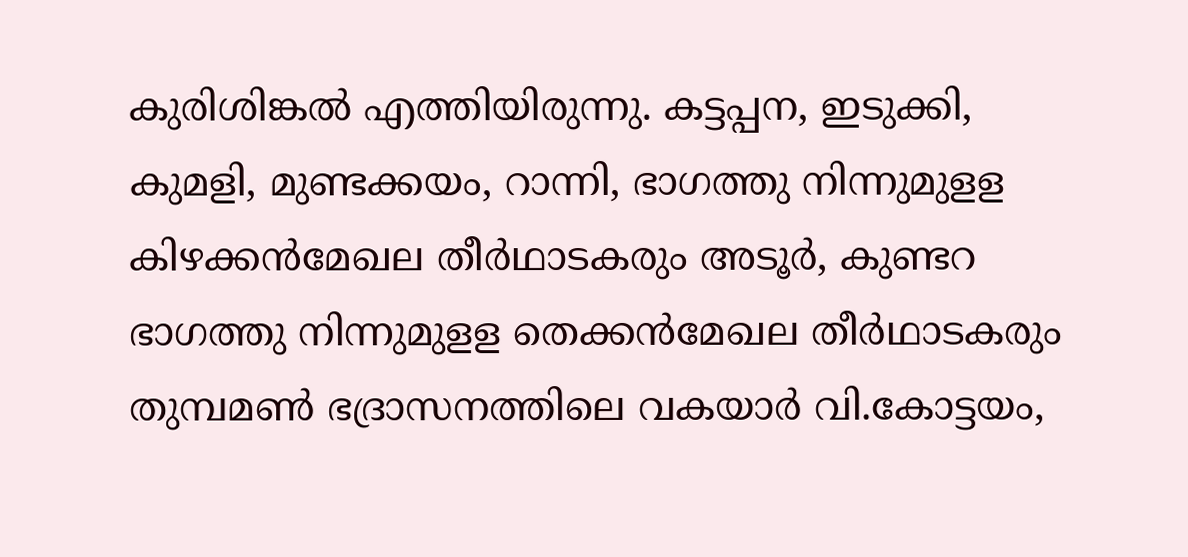കുരിശിങ്കല്‍ എത്തിയിരുന്നു. കട്ടപ്പന, ഇടുക്കി, കുമളി, മുണ്ടക്കയം, റാന്നി, ഭാഗത്തു നിന്നുമുളള കിഴക്കന്‍മേഖല തീര്‍ഥാടകരും അടൂര്‍, കുണ്ടറ ഭാഗത്തു നിന്നുമുളള തെക്കന്‍മേഖല തീര്‍ഥാടകരും തുമ്പമണ്‍ ഭദ്രാസനത്തിലെ വകയാര്‍ വി.കോട്ടയം,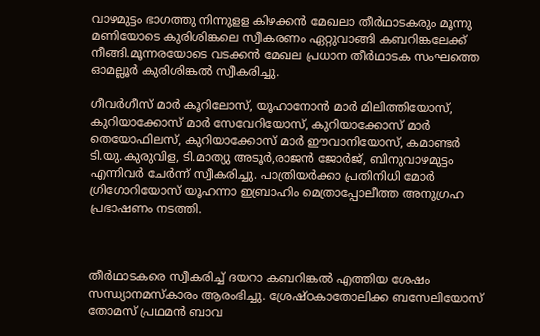വാഴമുട്ടം ഭാഗത്തു നിന്നുളള കിഴക്കന്‍ മേഖലാ തീര്‍ഥാടകരും മൂന്നു മണിയോടെ കുരിശിങ്കലെ സ്വീകരണം ഏറ്റുവാങ്ങി കബറിങ്കലേക്ക്‌ നീങ്ങി.മൂന്നരയോടെ വടക്കന്‍ മേഖല പ്രധാന തീര്‍ഥാടക സംഘത്തെ ഓമല്ലൂര്‍ കുരിശിങ്കല്‍ സ്വീകരിച്ചു.

ഗീവര്‍ഗീസ്‌ മാര്‍ കൂറിലോസ്‌, യൂഹാനോന്‍ മാര്‍ മിലിത്തിയോസ്‌, കുറിയാക്കോസ്‌ മാര്‍ സേവേറിയോസ്‌, കുറിയാക്കോസ്‌ മാര്‍ തെയോഫിലസ്‌, കുറിയാക്കോസ്‌ മാര്‍ ഈവാനിയോസ്‌, കമാണ്ടര്‍ ടി.യു.കുരുവിള, ടി.മാത്യു അടൂര്‍,രാജന്‍ ജോര്‍ജ്‌, ബിനുവാഴമുട്ടം എന്നിവര്‍ ചേര്‍ന്ന്‌ സ്വീകരിച്ചു. പാത്രിയര്‍ക്കാ പ്രതിനിധി മോര്‍ ഗ്രിഗോറിയോസ്‌ യൂഹന്നാ ഇബ്രാഹിം മെത്രാപ്പോലീത്ത അനുഗ്രഹ പ്രഭാഷണം നടത്തി.



തീര്‍ഥാടകരെ സ്വീകരിച്ച്‌ ദയറാ കബറിങ്കല്‍ എത്തിയ ശേഷം സന്ധ്യാനമസ്‌കാരം ആരംഭിച്ചു. ശ്രേഷ്‌ഠകാതോലിക്ക ബസേലിയോസ്‌ തോമസ്‌ പ്രഥമന്‍ ബാവ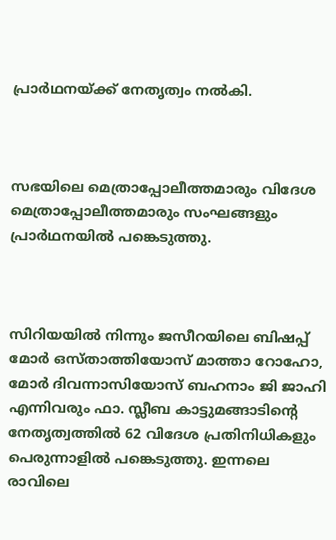പ്രാര്‍ഥനയ്‌ക്ക് നേതൃത്വം നല്‍കി.



സഭയിലെ മെത്രാപ്പോലീത്തമാരും വിദേശ മെത്രാപ്പോലീത്തമാരും സംഘങ്ങളും പ്രാര്‍ഥനയില്‍ പങ്കെടുത്തു.



സിറിയയില്‍ നിന്നും ജസീറയിലെ ബിഷപ്പ്‌ മോര്‍ ഒസ്‌താത്തിയോസ്‌ മാത്താ റോഹോ, മോര്‍ ദിവന്നാസിയോസ്‌ ബഹനാം ജി ജാഹി എന്നിവരും ഫാ. സ്ലീബ കാട്ടുമങ്ങാടിന്റെ നേതൃത്വത്തില്‍ 62 വിദേശ പ്രതിനിധികളും പെരുന്നാളില്‍ പങ്കെടുത്തു. ഇന്നലെ രാവിലെ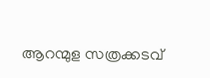ആറന്മുള സത്രക്കടവ്‌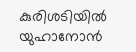കുരിശടിയില്‍ യുഹാനോന്‍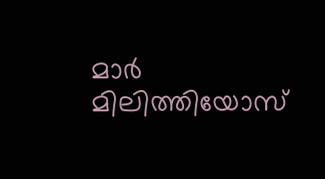മാര്‍ മിലിത്തിയോസ്‌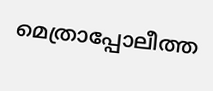മെത്രാപ്പോലീത്ത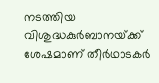നടത്തിയ വിശുദ്ധകുര്‍ബാനയ്‌ക്ക് ശേഷമാണ്‌ തീര്‍ഥാടകര്‍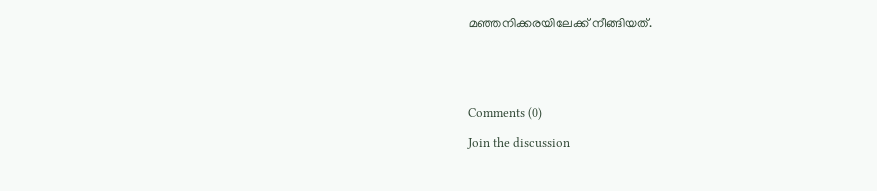മഞ്ഞനിക്കരയിലേക്ക്‌ നീങ്ങിയത്‌.





Comments (0)

Join the discussion